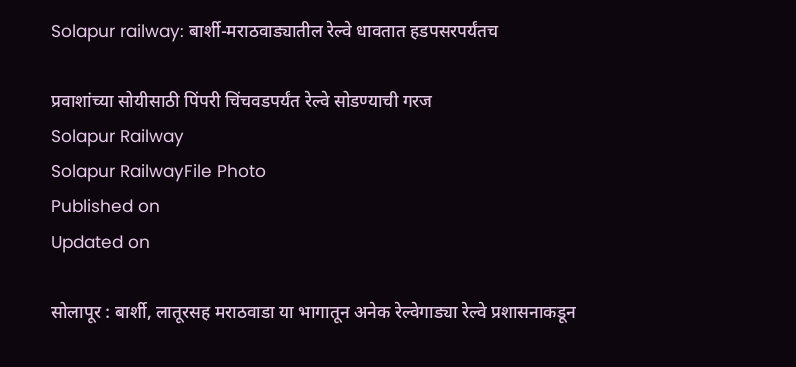Solapur railway: बार्शी-मराठवाड्यातील रेल्वे धावतात हडपसरपर्यंतच

प्रवाशांच्या सोयीसाठी पिंपरी चिंचवडपर्यंत रेल्वे सोडण्याची गरज
Solapur Railway
Solapur RailwayFile Photo
Published on
Updated on

सोलापूर : बार्शी, लातूरसह मराठवाडा या भागातून अनेक रेल्वेगाड्या रेल्वे प्रशासनाकडून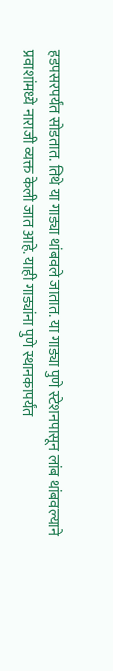हडपसरपर्यंत सोडतात. तिथे या गाड्या थांबवले जातात. या गाड्या पुणे स्टेशनपासून लांब थांबवल्याने प्रवाशांमध्ये नाराजी व्यक्त केली जात आहे. याही गाड्यांना पुणे स्थानकापर्यंत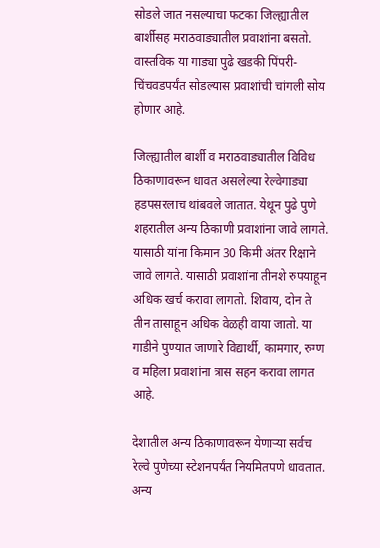सोडले जात नसल्याचा फटका जिल्ह्यातील बार्शीसह मराठवाड्यातील प्रवाशांना बसतो. वास्तविक या गाड्या पुढे खडकी पिंपरी-चिंचवडपर्यंत सोडल्यास प्रवाशांची चांगली सोय होणार आहे.

जिल्ह्यातील बार्शी व मराठवाड्यातील विविध ठिकाणावरून धावत असलेल्या रेल्वेगाड्या हडपसरलाच थांबवले जातात. येथून पुढे पुणे शहरातील अन्य ठिकाणी प्रवाशांना जावे लागते. यासाठी यांना किमान 30 किमी अंतर रिक्षाने जावे लागते. यासाठी प्रवाशांना तीनशे रुपयाहून अधिक खर्च करावा लागतो. शिवाय, दोन ते तीन तासाहून अधिक वेळही वाया जातो. या गाडीने पुण्यात जाणारे विद्यार्थी, कामगार, रुग्ण व महिला प्रवाशांना त्रास सहन करावा लागत आहे.

देशातील अन्य ठिकाणावरून येणाऱ्या सर्वच रेल्वे पुणेच्या स्टेशनपर्यंत नियमितपणे धावतात. अन्य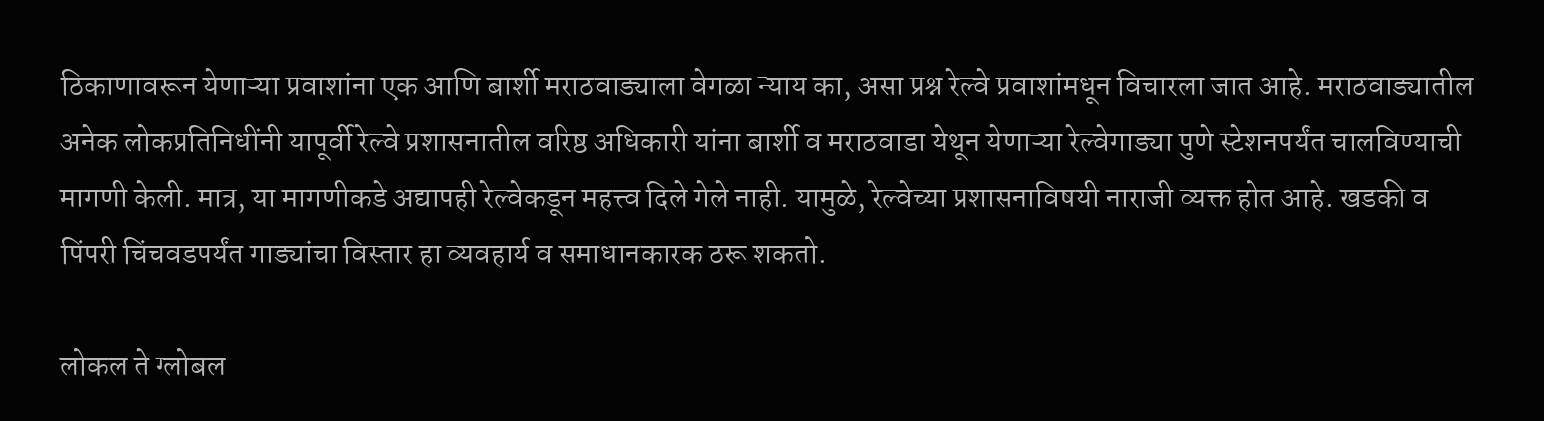ठिकाणावरून येणाऱ्या प्रवाशांना एक आणि बार्शी मराठवाड्याला वेगळा न्याय का, असा प्रश्न रेल्वे प्रवाशांमधून विचारला जात आहे. मराठवाड्यातील अनेक लोकप्रतिनिधींनी यापूर्वी रेल्वे प्रशासनातील वरिष्ठ अधिकारी यांना बार्शी व मराठवाडा येथून येणाऱ्या रेल्वेगाड्या पुणे स्टेशनपर्यंत चालविण्याची मागणी केली. मात्र, या मागणीकडे अद्यापही रेल्वेकडून महत्त्व दिले गेले नाही. यामुळे, रेल्वेच्या प्रशासनाविषयी नाराजी व्यक्त होत आहे. खडकी व पिंपरी चिंचवडपर्यंत गाड्यांचा विस्तार हा व्यवहार्य व समाधानकारक ठरू शकतो.

लोकल ते ग्लोबल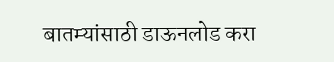बातम्यांसाठी डाऊनलोड करा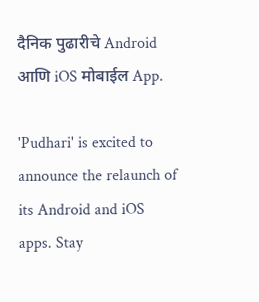दैनिक पुढारीचे Android आणि iOS मोबाईल App.

'Pudhari' is excited to announce the relaunch of its Android and iOS apps. Stay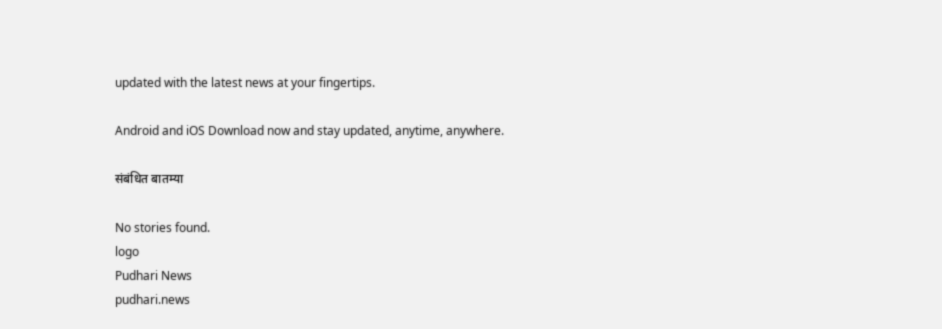updated with the latest news at your fingertips.

Android and iOS Download now and stay updated, anytime, anywhere.

संबंधित बातम्या

No stories found.
logo
Pudhari News
pudhari.news